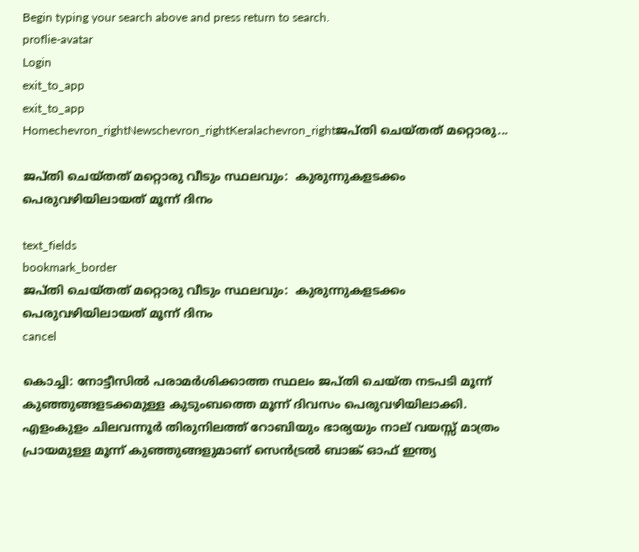Begin typing your search above and press return to search.
proflie-avatar
Login
exit_to_app
exit_to_app
Homechevron_rightNewschevron_rightKeralachevron_rightജപ്തി ചെയ്തത് മറ്റൊരു...

ജപ്തി ചെയ്തത് മറ്റൊരു വീടും സ്ഥലവും:  കുരുന്നുകളടക്കം പെരുവഴിയിലായത് മൂന്ന് ദിനം

text_fields
bookmark_border
ജപ്തി ചെയ്തത് മറ്റൊരു വീടും സ്ഥലവും:  കുരുന്നുകളടക്കം പെരുവഴിയിലായത് മൂന്ന് ദിനം
cancel

കൊച്ചി: നോട്ടീസില്‍ പരാമര്‍ശിക്കാത്ത സ്ഥലം ജപ്തി ചെയ്ത നടപടി മൂന്ന് കുഞ്ഞുങ്ങളടക്കമുള്ള കുടുംബത്തെ മൂന്ന് ദിവസം പെരുവഴിയിലാക്കി. എളംകുളം ചിലവന്നൂര്‍ തിരുനിലത്ത് റോബിയും ഭാര്യയും നാല് വയസ്സ് മാത്രം പ്രായമുള്ള മൂന്ന് കുഞ്ഞുങ്ങളുമാണ് സെന്‍ട്രല്‍ ബാങ്ക് ഓഫ് ഇന്ത്യ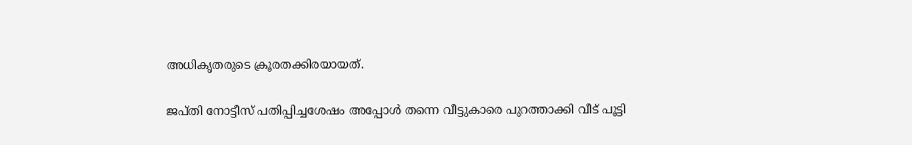അധികൃതരുടെ ക്രൂരതക്കിരയായത്.

ജപ്തി നോട്ടീസ് പതിപ്പിച്ചശേഷം അപ്പോള്‍ തന്നെ വീട്ടുകാരെ പുറത്താക്കി വീട് പൂട്ടി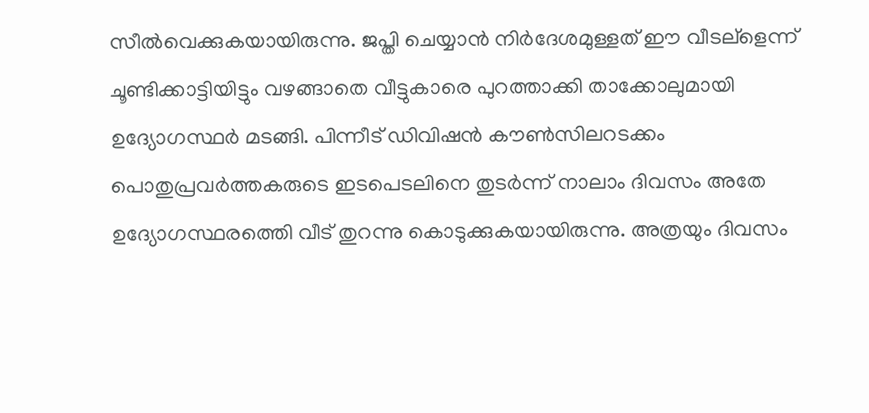സീല്‍വെക്കുകയായിരുന്നു. ജപ്തി ചെയ്യാന്‍ നിര്‍ദേശമുള്ളത് ഈ വീടല്ളെന്ന് ചൂണ്ടിക്കാട്ടിയിട്ടും വഴങ്ങാതെ വീട്ടുകാരെ പുറത്താക്കി താക്കോലുമായി ഉദ്യോഗസ്ഥര്‍ മടങ്ങി. പിന്നീട് ഡിവിഷന്‍ കൗണ്‍സിലറടക്കം പൊതുപ്രവര്‍ത്തകരുടെ ഇടപെടലിനെ തുടര്‍ന്ന് നാലാം ദിവസം അതേ ഉദ്യോഗസ്ഥരത്തെി വീട് തുറന്നു കൊടുക്കുകയായിരുന്നു. അത്രയും ദിവസം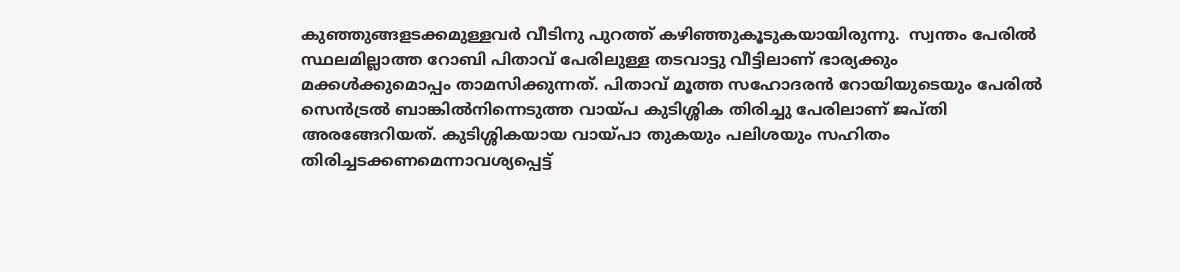കുഞ്ഞുങ്ങളടക്കമുള്ളവര്‍ വീടിനു പുറത്ത് കഴിഞ്ഞുകൂടുകയായിരുന്നു.  സ്വന്തം പേരില്‍ സ്ഥലമില്ലാത്ത റോബി പിതാവ് പേരിലുള്ള തടവാട്ടു വീട്ടിലാണ് ഭാര്യക്കും മക്കള്‍ക്കുമൊപ്പം താമസിക്കുന്നത്. പിതാവ് മൂത്ത സഹോദരന്‍ റോയിയുടെയും പേരില്‍ സെന്‍ട്രല്‍ ബാങ്കില്‍നിന്നെടുത്ത വായ്പ കുടിശ്ശിക തിരിച്ചു പേരിലാണ് ജപ്തി അരങ്ങേറിയത്. കുടിശ്ശികയായ വായ്പാ തുകയും പലിശയും സഹിതം തിരിച്ചടക്കണമെന്നാവശ്യപ്പെട്ട്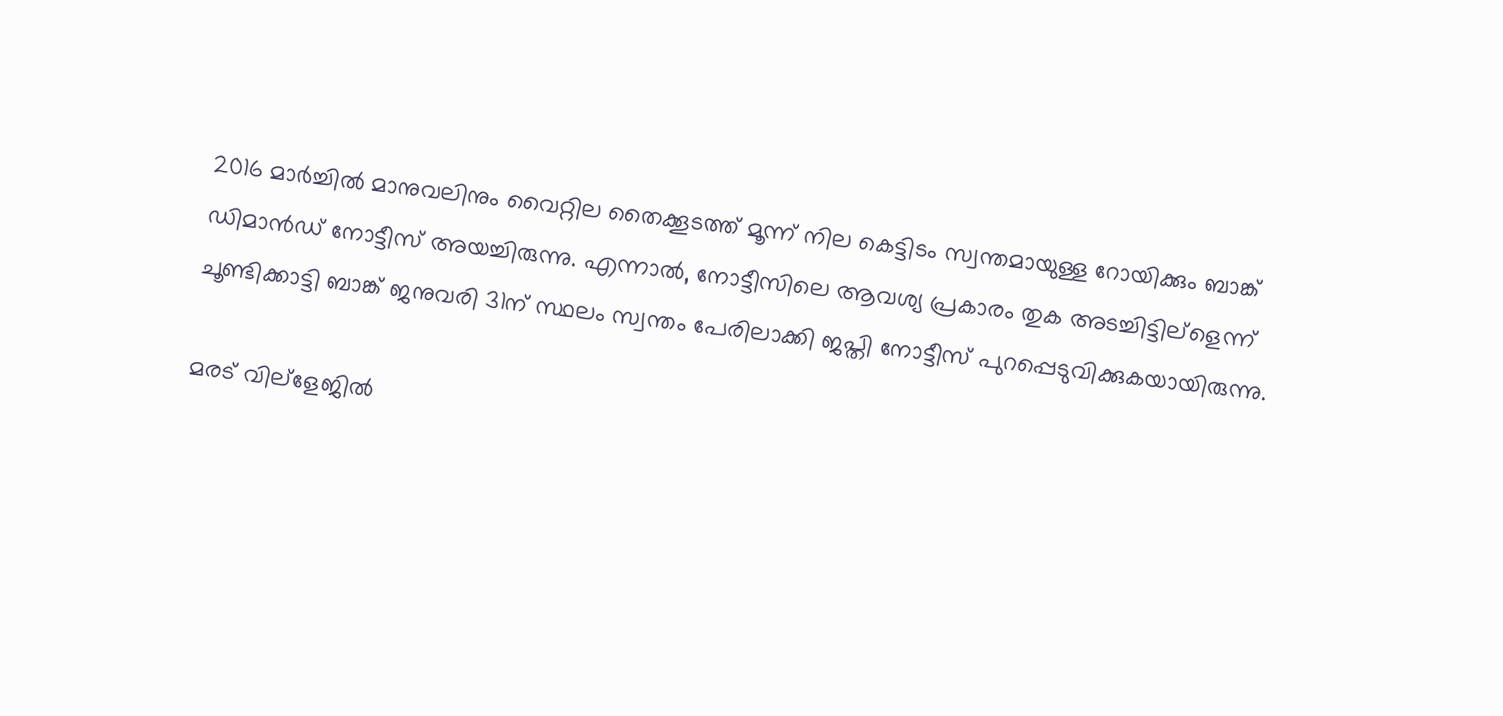2016 മാര്‍ച്ചില്‍ മാനുവലിനും വൈറ്റില തൈക്കൂടത്ത് മൂന്ന് നില കെട്ടിടം സ്വന്തമായുള്ള റോയിക്കും ബാങ്ക് ഡിമാന്‍ഡ് നോട്ടീസ് അയച്ചിരുന്നു. എന്നാല്‍, നോട്ടീസിലെ ആവശ്യ പ്രകാരം തുക അടച്ചിട്ടില്ളെന്ന് ചൂണ്ടിക്കാട്ടി ബാങ്ക് ജനുവരി 31ന് സ്ഥലം സ്വന്തം പേരിലാക്കി ജപ്തി നോട്ടീസ് പുറപ്പെടുവിക്കുകയായിരുന്നു.

മരട് വില്ളേജില്‍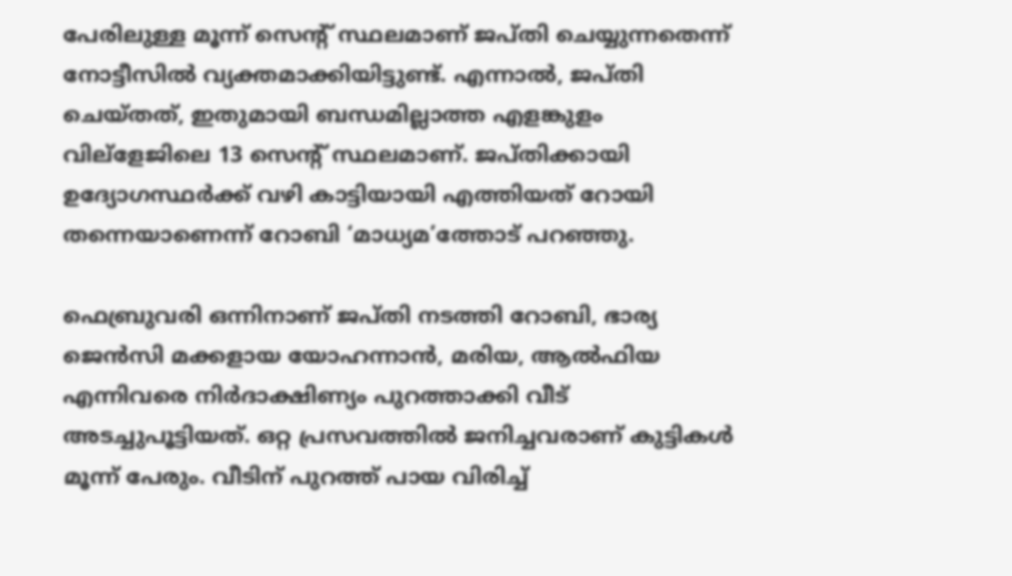പേരിലുള്ള മൂന്ന് സെന്‍റ് സ്ഥലമാണ് ജപ്തി ചെയ്യുന്നതെന്ന് നോട്ടീസില്‍ വ്യക്തമാക്കിയിട്ടുണ്ട്. എന്നാല്‍, ജപ്തി ചെയ്തത്, ഇതുമായി ബന്ധമില്ലാത്ത എളങ്കുളം വില്ളേജിലെ 13 സെന്‍റ് സ്ഥലമാണ്. ജപ്തിക്കായി ഉദ്യോഗസ്ഥര്‍ക്ക് വഴി കാട്ടിയായി എത്തിയത് റോയി തന്നെയാണെന്ന് റോബി ‘മാധ്യമ’ത്തോട് പറഞ്ഞു.

ഫെബ്രുവരി ഒന്നിനാണ് ജപ്തി നടത്തി റോബി, ഭാര്യ ജെന്‍സി മക്കളായ യോഹന്നാന്‍, മരിയ, ആല്‍ഫിയ എന്നിവരെ നിര്‍ദാക്ഷിണ്യം പുറത്താക്കി വീട് അടച്ചുപൂട്ടിയത്. ഒറ്റ പ്രസവത്തില്‍ ജനിച്ചവരാണ് കുട്ടികള്‍ മൂന്ന് പേരും. വീടിന് പുറത്ത് പായ വിരിച്ച്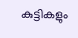കുട്ടികളും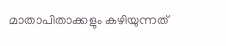മാതാപിതാക്കളും കഴിയുന്നത്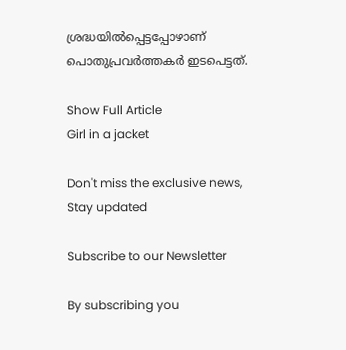ശ്രദ്ധയില്‍പ്പെട്ടപ്പോഴാണ് പൊതുപ്രവര്‍ത്തകര്‍ ഇടപെട്ടത്.

Show Full Article
Girl in a jacket

Don't miss the exclusive news, Stay updated

Subscribe to our Newsletter

By subscribing you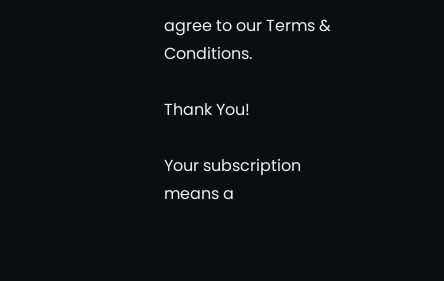agree to our Terms & Conditions.

Thank You!

Your subscription means a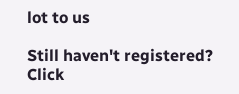lot to us

Still haven't registered? Click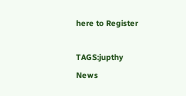here to Register

TAGS:jupthy
News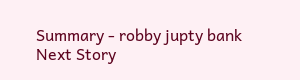Summary - robby jupty bank
Next Story